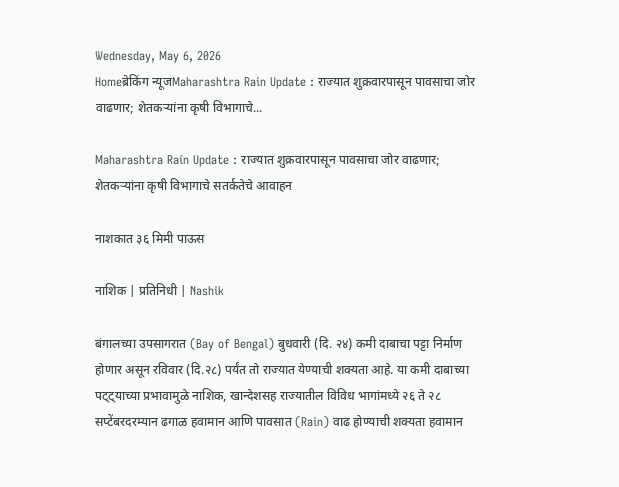Wednesday, May 6, 2026
Homeब्रेकिंग न्यूजMaharashtra Rain Update : राज्यात शुक्रवारपासून पावसाचा जोर वाढणार; शेतकऱ्यांना कृषी विभागाचे...

Maharashtra Rain Update : राज्यात शुक्रवारपासून पावसाचा जोर वाढणार; शेतकऱ्यांना कृषी विभागाचे सतर्कतेचे आवाहन

नाशकात ३६ मिमी पाऊस

नाशिक | प्रतिनिधी | Nashik

बंगालच्या उपसागरात (Bay of Bengal) बुधवारी (दि. २४) कमी दाबाचा पट्टा निर्माण होणार असून रविवार (दि.२८) पर्यंत तो राज्यात येण्याची शक्यता आहे. या कमी दाबाच्या पट्ट्याच्या प्रभावामुळे नाशिक, खान्देशसह राज्यातील विविध भागांमध्ये २६ ते २८ सप्टेंबरदरम्यान ढगाळ हवामान आणि पावसात (Rain) वाढ होण्याची शक्यता हवामान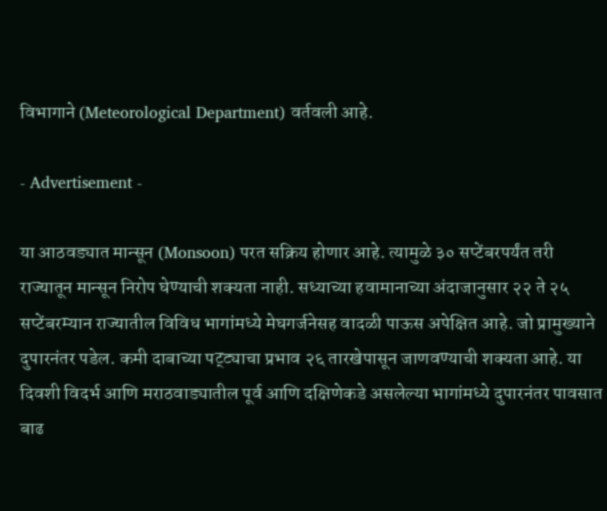विभागाने (Meteorological Department) वर्तवली आहे.

- Advertisement -

या आठवड्यात मान्सून (Monsoon) परत सक्रिय होणार आहे. त्यामुळे ३० सप्टेंबरपर्यंत तरी राज्यातून मान्सून निरोप घेण्याची शक्यता नाही. सध्याच्या हवामानाच्या अंदाजानुसार २२ ते २५ सप्टेंबरम्यान राज्यातील विविध भागांमध्ये मेघगर्जनेसह वादळी पाऊस अपेक्षित आहे. जो प्रामुख्याने दुपारनंतर पडेल. कमी दाबाच्या पट्ट्याचा प्रभाव २६ तारखेपासून जाणवण्याची शक्यता आहे. या दिवशी विदर्भ आणि मराठवाड्यातील पूर्व आणि दक्षिणेकडे असलेल्या भागांमध्ये दुपारनंतर पावसात बाढ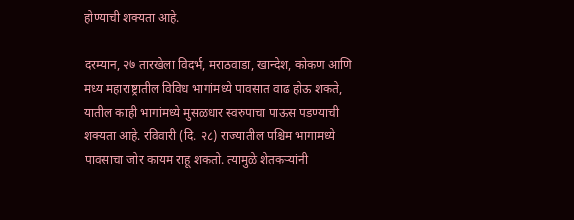होण्याची शक्यता आहे.

दरम्यान, २७ तारखेला विदर्भ, मराठवाडा, खान्देश, कोकण आणि मध्य महाराष्ट्रातील विविध भागांमध्ये पावसात वाढ होऊ शकते, यातील काही भागांमध्ये मुसळधार स्वरुपाचा पाऊस पडण्याची शक्यता आहे. रविवारी (दि. २८) राज्यातील पश्चिम भागामध्ये पावसाचा जोर कायम राहू शकतो. त्यामुळे शेतकऱ्यांनी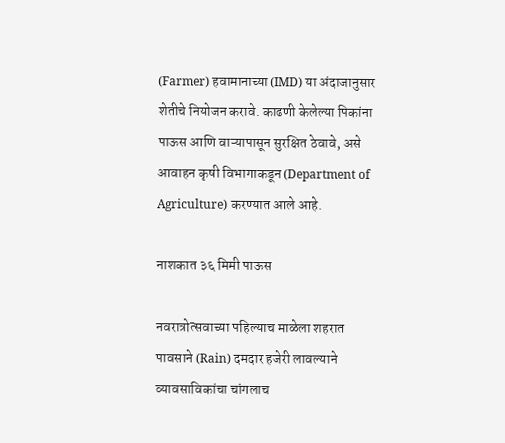(Farmer) हवामानाच्या (IMD) या अंदाजानुसार शेतीचे नियोजन करावे. काढणी केलेल्या पिकांना पाऊस आणि वाऱ्यापासून सुरक्षित ठेवावे, असे आवाहन कृषी विभागाकडून (Department of Agriculture) करण्यात आले आहे.

नाशकात ३६ मिमी पाऊस

नवरात्रोत्सवाच्या पहिल्याच माळेला शहरात पावसाने (Rain) दमदार हजेरी लावल्याने व्यावसाविकांचा चांगलाच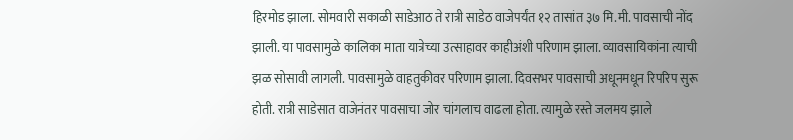हिरमोड झाला. सोमवारी सकाळी साडेआठ ते रात्री साडेठ वाजेपर्यंत १२ तासांत ३७ मि.मी. पावसाची नोंद झाली. या पावसामुळे कालिका माता यात्रेच्या उत्साहावर काहीअंशी परिणाम झाला. व्यावसायिकांना त्याची झळ सोसावी लागली. पावसामुळे वाहतुकीवर परिणाम झाला. दिवसभर पावसाची अधूनमधून रिपरिप सुरू होती. रात्री साडेसात वाजेनंतर पावसाचा जोर चांगलाच वाढला होता. त्यामुळे रस्ते जलमय झाले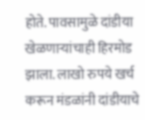होते. पावसामुळे दांडीया खेळणाऱ्यांचाही हिरमोड झाला. लाखो रुपये खर्च करून मंडळांनी दांडीयाचे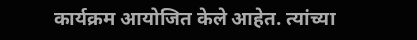कार्यक्रम आयोजित केले आहेत. त्यांच्या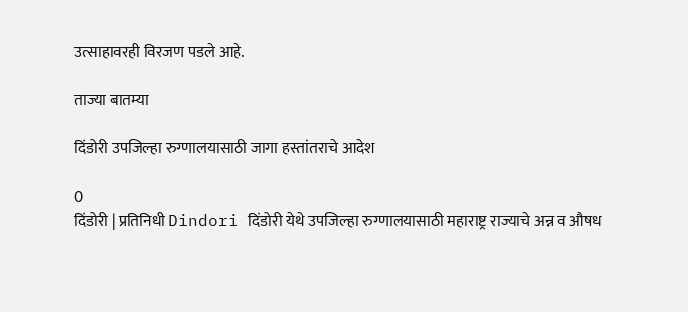उत्साहावरही विरजण पडले आहे.

ताज्या बातम्या

दिंडोरी उपजिल्हा रुग्णालयासाठी जागा हस्तांतराचे आदेश

0
दिंडोरी | प्रतिनिधी Dindori दिंडोरी येथे उपजिल्हा रुग्णालयासाठी महाराष्ट्र राज्याचे अन्न व औषध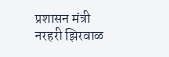प्रशासन मंत्री नरहरी झिरवाळ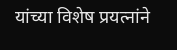यांच्या विशेष प्रयत्नांने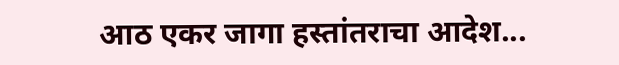आठ एकर जागा हस्तांतराचा आदेश...